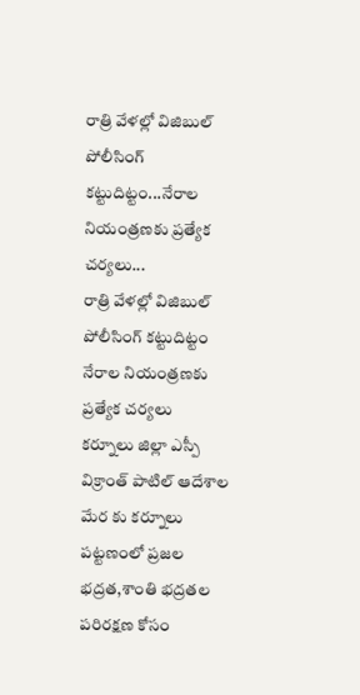రాత్రి వేళల్లో విజిబుల్ పోలీసింగ్ కట్టుదిట్టం...నేరాల నియంత్రణకు ప్రత్యేక చర్యలు...
రాత్రి వేళల్లో విజిబుల్ పోలీసింగ్ కట్టుదిట్టం
నేరాల నియంత్రణకు ప్రత్యేక చర్యలు
కర్నూలు జిల్లా ఎస్పీ విక్రాంత్ పాటిల్ ఆదేశాల మేర కు కర్నూలు పట్టణంలో ప్రజల భద్రత,శాంతి భద్రతల పరిరక్షణ కోసం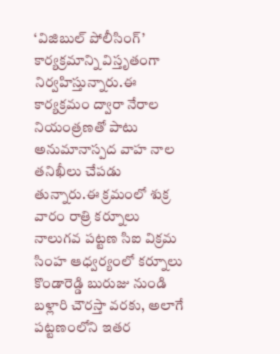‘విజిబుల్ పోలీసింగ్’ కార్యక్రమాన్ని విస్తృతంగా నిర్వహిస్తున్నారు.ఈ కార్యక్రమం ద్వారా నేరాల నియంత్రణతో పాటు అనుమానాస్పద వాహ నాల తనిఖీలు చేపడు తున్నారు.ఈ క్రమంలో శుక్ర వారం రాత్రి కర్నూలు నాలుగవ పట్టణ సిఐ విక్రమ సింహ ఆధ్వర్యంలో కర్నూలు కొండారెడ్డి బురుజు నుండి బళ్లారి చౌరస్తా వరకు, అలాగే పట్టణంలోని ఇతర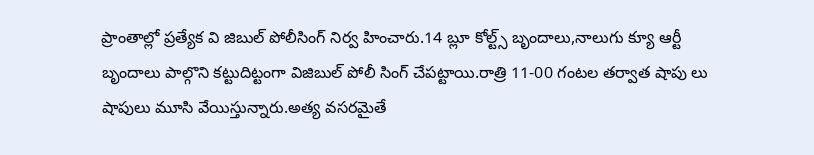ప్రాంతాల్లో ప్రత్యేక వి జిబుల్ పోలీసింగ్ నిర్వ హించారు.14 బ్లూ కోల్ట్స్ బృందాలు,నాలుగు క్యూ ఆర్టీ బృందాలు పాల్గొని కట్టుదిట్టంగా విజిబుల్ పోలీ సింగ్ చేపట్టాయి.రాత్రి 11-00 గంటల తర్వాత షాపు లు షాపులు మూసి వేయిస్తున్నారు.అత్య వసరమైతే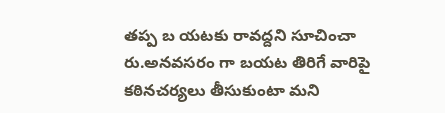తప్ప బ యటకు రావద్దని సూచించా రు.అనవసరం గా బయట తిరిగే వారిపై కఠినచర్యలు తీసుకుంటా మని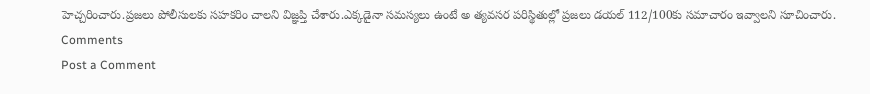హెచ్చరించారు.ప్రజలు పోలీసులకు సహకరిం చాలని విజ్ఞప్తి చేశారు.ఎక్కడైనా సమస్యలు ఉంటే అ త్యవసర పరిస్థితుల్లో ప్రజలు డయల్ 112/100కు సమాచారం ఇవ్వాలని సూచించారు.
Comments
Post a Comment